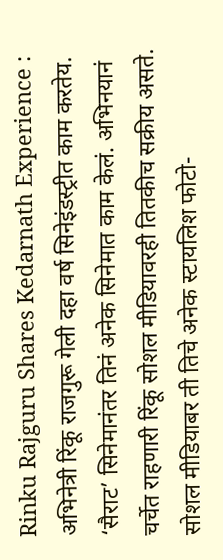Rinku Rajguru Shares Kedarnath Experience : अभिनेत्री रिंकू राजगुरू गेली दहा वर्ष सिनेइंडस्ट्रीत काम करतेय. ‘सैराट’ सिनेमानंतर तिनं अनेक सिनेमात काम केलं. अभिनयानं चर्चेत राहणारी रिंकू सोशल मीडियावरही तितकीच सक्रीय असते. सोशल मीडियाबर ती तिचे अनेक स्टायलिश फोटो-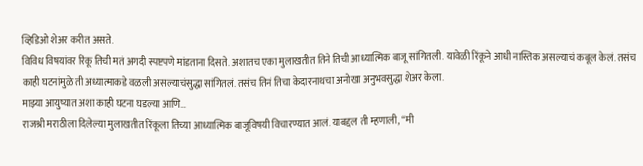व्हिडिओ शेअर करीत असते.
विविध विषयांवर रिंकू तिची मतं अगदी स्पष्टपणे मांडताना दिसते. अशातच एका मुलाखतीत तिने तिची आध्यात्मिक बाजू सांगितली. यावेळी रिंकूने आधी नास्तिक असल्याचं कबूल केलं. तसंच काही घटनांमुळे ती अध्यात्माकडे वळली असल्याचंसुद्धा सांगितलं. तसंच तिनं तिचा केदारनाथचा अनोखा अनुभवसुद्धा शेअर केला.
माझ्या आयुष्यात अशा काही घटना घडल्या आणि…
राजश्री मराठीला दिलेल्या मुलाखतीत रिंकूला तिच्या आध्यात्मिक बाजूविषयी विचारण्यात आलं. याबद्दल ती म्हणाली, “मी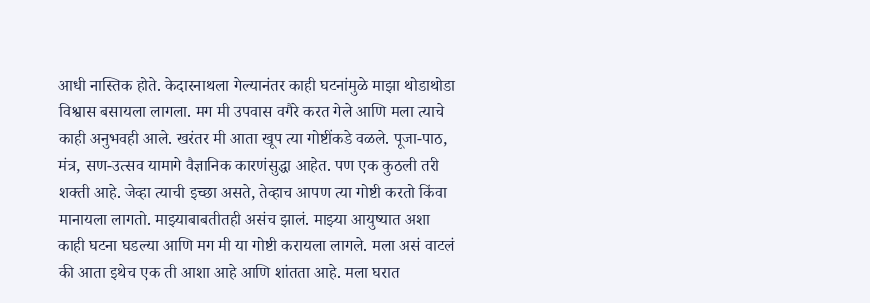आधी नास्तिक होते. केदारनाथला गेल्यानंतर काही घटनांमुळे माझा थोडाथोडा विश्वास बसायला लागला. मग मी उपवास वगैरे करत गेले आणि मला त्याचे काही अनुभवही आले. खरंतर मी आता खूप त्या गोष्टींकडे वळले. पूजा-पाठ, मंत्र, सण-उत्सव यामागे वैज्ञानिक कारणंसुद्धा आहेत. पण एक कुठली तरी शक्ती आहे. जेव्हा त्याची इच्छा असते, तेव्हाच आपण त्या गोष्टी करतो किंवा मानायला लागतो. माझ्याबाबतीतही असंच झालं. माझ्या आयुष्यात अशा काही घटना घडल्या आणि मग मी या गोष्टी करायला लागले. मला असं वाटलं की आता इथेच एक ती आशा आहे आणि शांतता आहे. मला घरात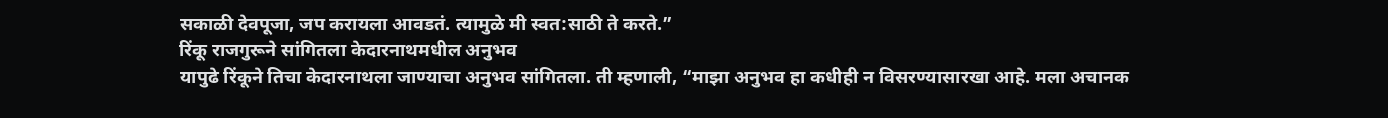सकाळी देवपूजा, जप करायला आवडतं. त्यामुळे मी स्वत:साठी ते करते.”
रिंकू राजगुरूने सांगितला केदारनाथमधील अनुभव
यापुढे रिंकूने तिचा केदारनाथला जाण्याचा अनुभव सांगितला. ती म्हणाली, “माझा अनुभव हा कधीही न विसरण्यासारखा आहे. मला अचानक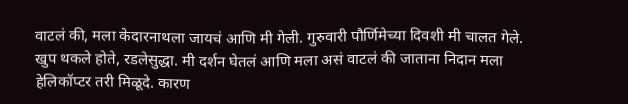वाटलं की, मला केदारनाथला जायचं आणि मी गेली. गुरुवारी पौर्णिमेच्या दिवशी मी चालत गेले. खुप थकले होते, रडलेसुद्धा. मी दर्शन घेतलं आणि मला असं वाटलं की जाताना निदान मला हेलिकॉप्टर तरी मिळूदे. कारण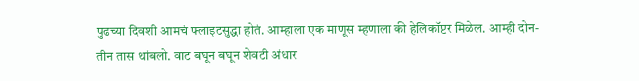पुढच्या दिवशी आमचं फ्लाइटसुद्धा होतं. आम्हाला एक माणूस म्हणाला की हेलिकॉप्टर मिळेल. आम्ही दोन-तीन तास थांबलो. वाट बघून बघून शेवटी अंधार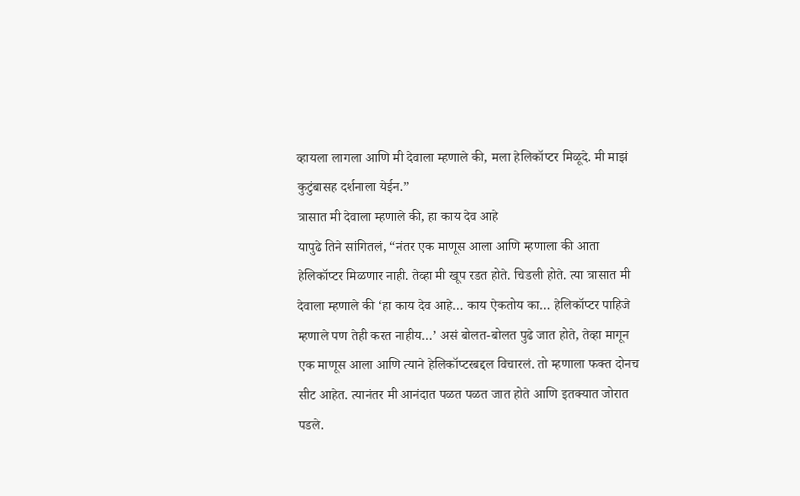व्हायला लागला आणि मी देवाला म्हणाले की, मला हेलिकॉप्टर मिळूदे. मी माझं कुटुंबासह दर्शनाला येईन.”
त्रासात मी देवाला म्हणाले की, हा काय देव आहे
यापुढे तिने सांगितलं, “नंतर एक माणूस आला आणि म्हणाला की आता हेलिकॉप्टर मिळणार नाही. तेव्हा मी खूप रडत होते. चिडली होते. त्या त्रासात मी देवाला म्हणाले की ‘हा काय देव आहे… काय ऐकतोय का… हेलिकॉप्टर पाहिजे म्हणाले पण तेही करत नाहीय…’ असं बोलत-बोलत पुढे जात होते, तेव्हा मागून एक माणूस आला आणि त्याने हेलिकॉप्टरबद्दल विचारलं. तो म्हणाला फक्त दोनच सीट आहेत. त्यानंतर मी आनंदात पळत पळत जात होते आणि इतक्यात जोरात पडले.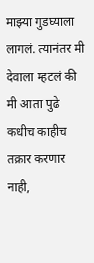माझ्या गुडघ्याला लागलं. त्यानंतर मी देवाला म्हटलं की मी आता पुढे कधीच काहीच तक्रार करणार नाही,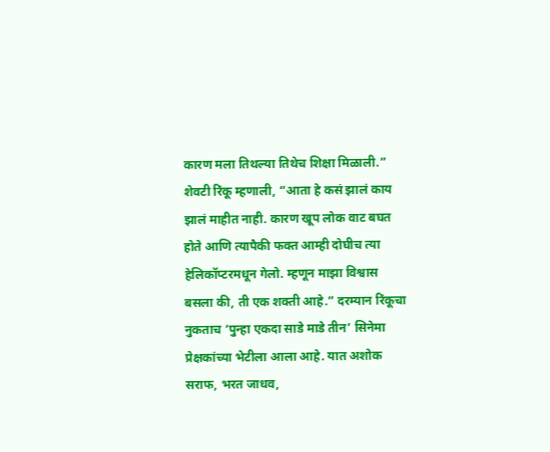कारण मला तिथल्या तिथेच शिक्षा मिळाली.”
शेवटी रिंकू म्हणाली, “आता हे कसं झालं काय झालं माहीत नाही. कारण खूप लोक वाट बघत होते आणि त्यापैकी फक्त आम्ही दोघीच त्या हेलिकॉप्टरमधून गेलो. म्हणून माझा विश्वास बसला की, ती एक शक्ती आहे.” दरम्यान रिंकूचा नुकताच ‘पुन्हा एकदा साडे माडे तीन’ सिनेमा प्रेक्षकांच्या भेटीला आला आहे. यात अशोक सराफ, भरत जाधव,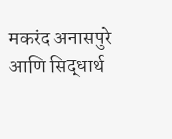मकरंद अनासपुरे आणि सिद्धार्थ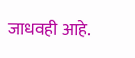जाधवही आहे.